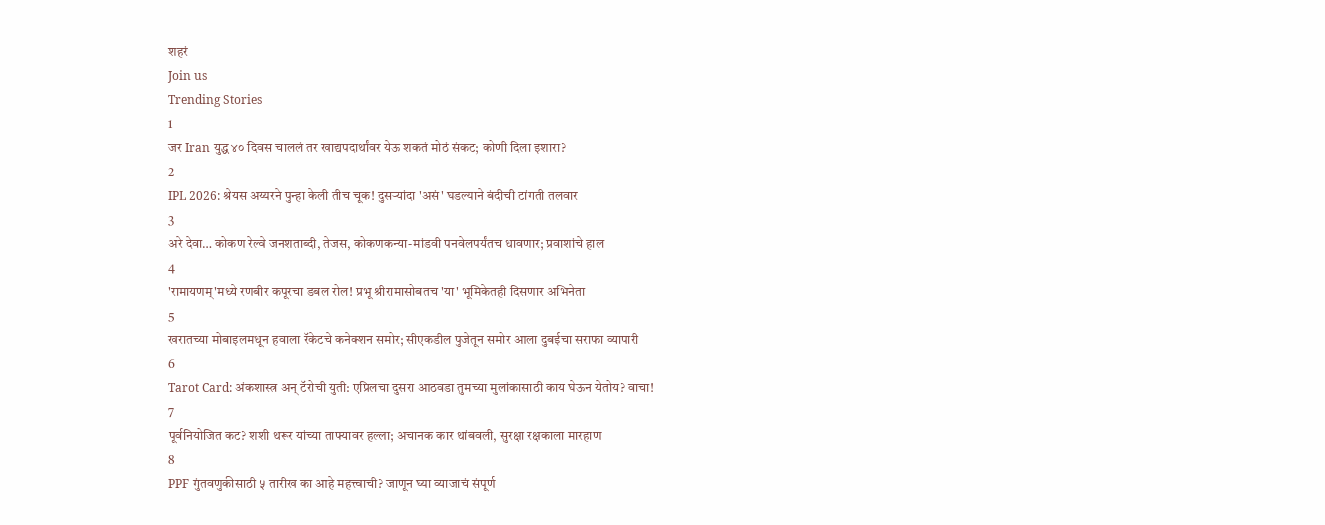शहरं
Join us
Trending Stories
1
जर Iran युद्ध ४० दिवस चाललं तर खाद्यपदार्थांवर येऊ शकतं मोठं संकट; कोणी दिला इशारा?
2
IPL 2026: श्रेयस अय्यरने पुन्हा केली तीच चूक! दुसऱ्यांदा 'असं' घडल्याने बंदीची टांगती तलवार
3
अरे देवा… कोकण रेल्वे जनशताब्दी, तेजस, कोकणकन्या-मांडवी पनवेलपर्यंतच धावणार; प्रवाशांचे हाल
4
'रामायणम्'मध्ये रणबीर कपूरचा डबल रोल! प्रभू श्रीरामासोबतच 'या' भूमिकेतही दिसणार अभिनेता
5
खरातच्या मोबाइलमधून हवाला रॅकेटचे कनेक्शन समोर; सीएकडील पुजेतून समोर आला दुबईचा सराफा व्यापारी
6
Tarot Card: अंकशास्त्र अन् टॅरोची युती: एप्रिलचा दुसरा आठवडा तुमच्या मुलांकासाठी काय घेऊन येतोय? वाचा!
7
पूर्वनियोजित कट? शशी थरूर यांच्या ताफ्यावर हल्ला; अचानक कार थांबवली, सुरक्षा रक्षकाला मारहाण
8
PPF गुंतवणुकीसाठी ५ तारीख का आहे महत्त्वाची? जाणून घ्या व्याजाचं संपूर्ण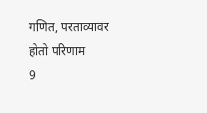गणित, परताव्यावर होतो परिणाम
9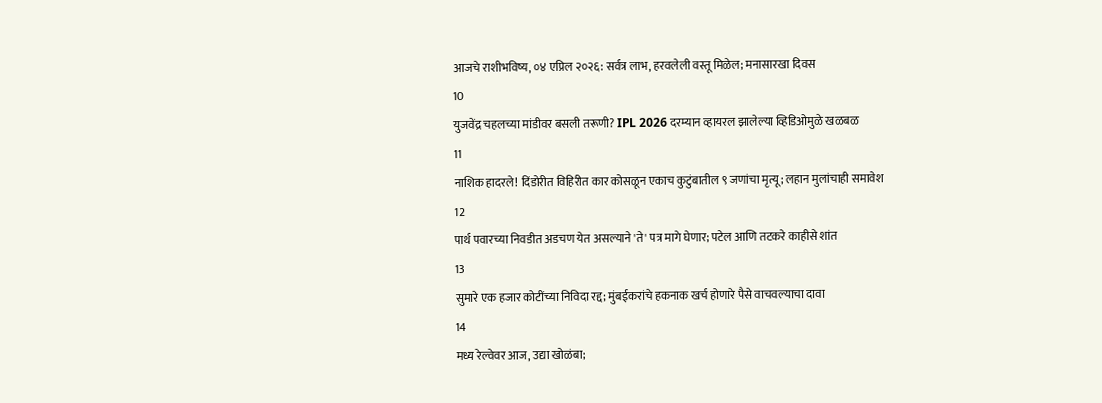आजचे राशीभविष्य, ०४ एप्रिल २०२६: सर्वत्र लाभ, हरवलेली वस्तू मिळेल; मनासारखा दिवस
10
युजवेंद्र चहलच्या मांडीवर बसली तरूणी? IPL 2026 दरम्यान व्हायरल झालेल्या व्हिडिओमुळे खळबळ
11
नाशिक हादरले! दिंडोरीत विहिरीत कार कोसळून एकाच कुटुंबातील ९ जणांचा मृत्यू; लहान मुलांचाही समावेश
12
पार्थ पवारच्या निवडीत अडचण येत असल्याने 'ते' पत्र मागे घेणार; पटेल आणि तटकरे काहीसे शांत
13
सुमारे एक हजार कोटींच्या निविदा रद्द; मुंबईकरांचे हकनाक खर्च होणारे पैसे वाचवल्याचा दावा
14
मध्य रेल्वेवर आज, उद्या खोळंबा;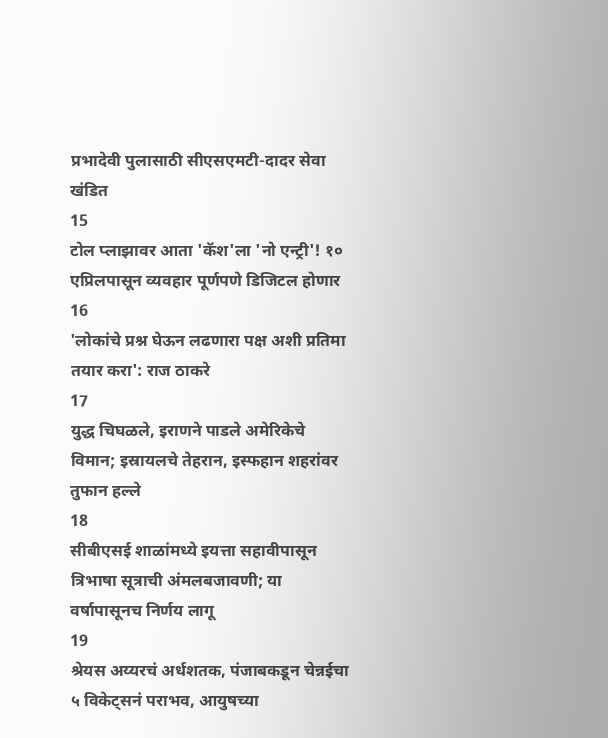प्रभादेवी पुलासाठी सीएसएमटी-दादर सेवा खंडित
15
टोल प्लाझावर आता 'कॅश'ला 'नो एन्ट्री'! १० एप्रिलपासून व्यवहार पूर्णपणे डिजिटल होणार
16
'लोकांचे प्रश्न घेऊन लढणारा पक्ष अशी प्रतिमा तयार करा': राज ठाकरे
17
युद्ध चिघळले, इराणने पाडले अमेरिकेचे विमान; इस्रायलचे तेहरान, इस्फहान शहरांवर तुफान हल्ले
18
सीबीएसई शाळांमध्ये इयत्ता सहावीपासून त्रिभाषा सूत्राची अंमलबजावणी; या वर्षापासूनच निर्णय लागू
19
श्रेयस अय्यरचं अर्धशतक, पंजाबकडून चेन्नईचा ५ विकेट्सनं पराभव, आयुषच्या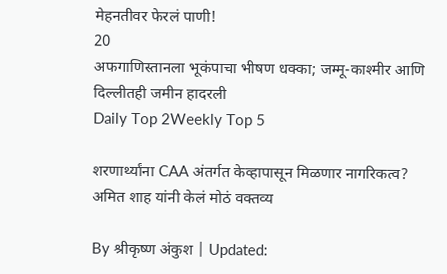मेहनतीवर फेरलं पाणी!
20
अफगाणिस्तानला भूकंपाचा भीषण धक्का; जम्मू-काश्मीर आणि दिल्लीतही जमीन हादरली
Daily Top 2Weekly Top 5

शरणार्थ्यांना CAA अंतर्गत केव्हापासून मिळणार नागरिकत्व? अमित शाह यांनी केलं मोठं वक्तव्य

By श्रीकृष्ण अंकुश | Updated: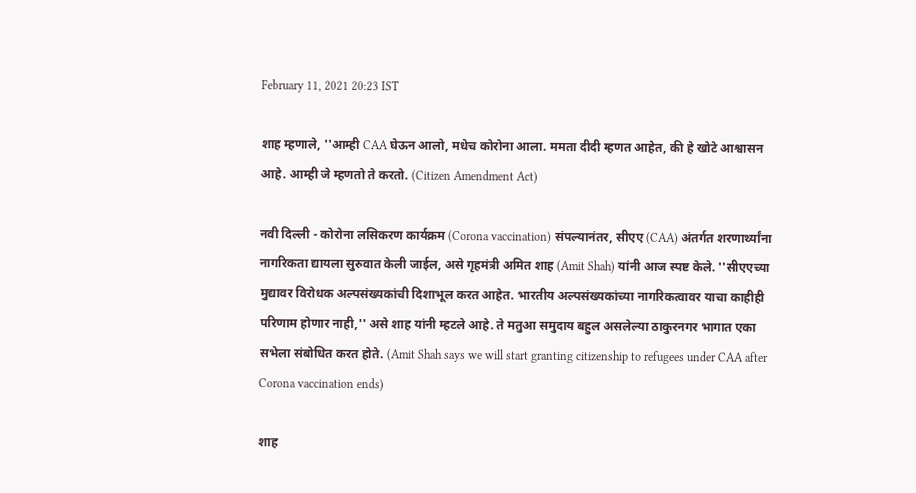February 11, 2021 20:23 IST

शाह म्हणाले, ''आम्ही CAA घेऊन आलो, मधेच कोरोना आला. ममता दीदी म्हणत आहेत, की हे खोटे आश्वासन आहे. आम्ही जे म्हणतो ते करतो. (Citizen Amendment Act)

नवी दिल्ली - कोरोना लसिकरण कार्यक्रम (Corona vaccination) संपल्यानंतर, सीएए (CAA) अंतर्गत शरणार्थ्यांना नागरिकता द्यायला सुरुवात केली जाईल, असे गृहमंत्री अमित शाह (Amit Shah) यांनी आज स्पष्ट केले. ''सीएएच्या मुद्यावर विरोधक अल्पसंख्यकांची दिशाभूल करत आहेत. भारतीय अल्पसंख्यकांच्या नागरिकत्वावर याचा काहीही परिणाम होणार नाही,'' असे शाह यांनी म्हटले आहे. ते मतुआ समुदाय बहुल असलेल्या ठाकुरनगर भागात एका सभेला संबोधित करत होते. (Amit Shah says we will start granting citizenship to refugees under CAA after Corona vaccination ends)

शाह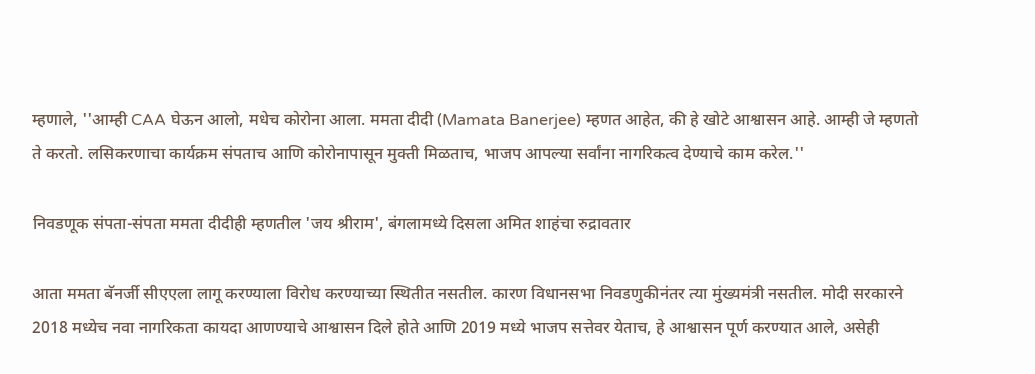म्हणाले, ''आम्ही CAA घेऊन आलो, मधेच कोरोना आला. ममता दीदी (Mamata Banerjee) म्हणत आहेत, की हे खोटे आश्वासन आहे. आम्ही जे म्हणतो ते करतो. लसिकरणाचा कार्यक्रम संपताच आणि कोरोनापासून मुक्ती मिळताच, भाजप आपल्या सर्वांना नागरिकत्व देण्याचे काम करेल.''

निवडणूक संपता-संपता ममता दीदीही म्हणतील 'जय श्रीराम', बंगलामध्ये दिसला अमित शाहंचा रुद्रावतार

आता ममता बॅनर्जी सीएएला लागू करण्याला विरोध करण्याच्या स्थितीत नसतील. कारण विधानसभा निवडणुकीनंतर त्या मुंख्यमंत्री नसतील. मोदी सरकारने 2018 मध्येच नवा नागरिकता कायदा आणण्याचे आश्वासन दिले होते आणि 2019 मध्ये भाजप सत्तेवर येताच, हे आश्वासन पूर्ण करण्यात आले, असेही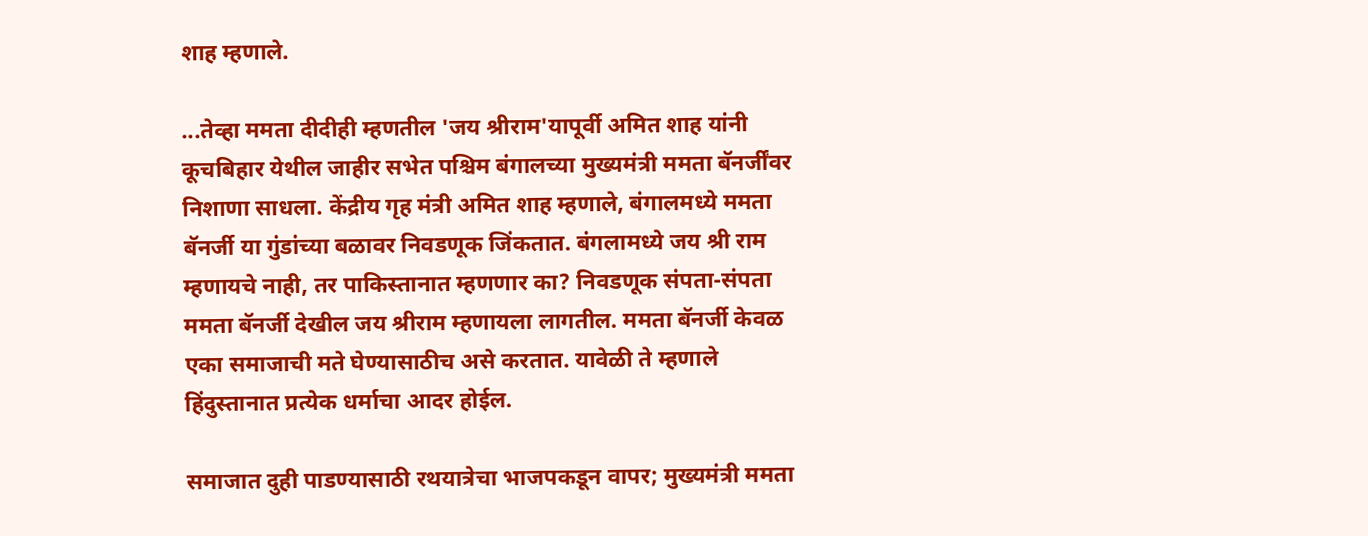शाह म्हणाले.

...तेव्हा ममता दीदीही म्हणतील 'जय श्रीराम'यापूर्वी अमित शाह यांनी कूचबिहार येथील जाहीर सभेत पश्चिम बंगालच्या मुख्यमंत्री ममता बॅनर्जींवर निशाणा साधला. केंद्रीय गृह मंत्री अमित शाह म्हणाले, बंगालमध्ये ममता बॅनर्जी या गुंडांच्या बळावर निवडणूक जिंकतात. बंगलामध्ये जय श्री राम म्हणायचे नाही, तर पाकिस्तानात म्हणणार का? निवडणूक संपता-संपता ममता बॅनर्जी देखील जय श्रीराम म्हणायला लागतील. ममता बॅनर्जी केवळ एका समाजाची मते घेण्यासाठीच असे करतात. यावेळी ते म्हणाले हिंदुस्तानात प्रत्येक धर्माचा आदर होईल.

समाजात दुही पाडण्यासाठी रथयात्रेचा भाजपकडून वापर; मुख्यमंत्री ममता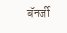बॅनर्जी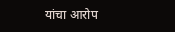यांचा आरोप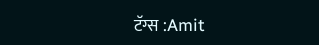टॅग्स :Amit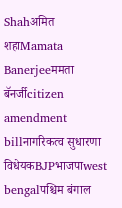Shahअमित शहाMamata Banerjeeममता बॅनर्जीcitizen amendment billनागरिकत्व सुधारणा विधेयकBJPभाजपाwest bengalपश्चिम बंगाल